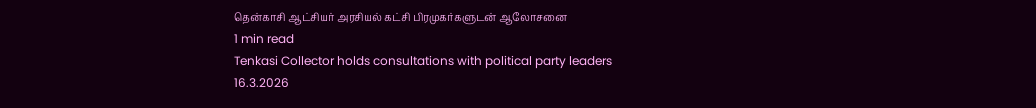தென்காசி ஆட்சியர் அரசியல் கட்சி பிரமுகர்களுடன் ஆலோசனை
1 min read
Tenkasi Collector holds consultations with political party leaders
16.3.2026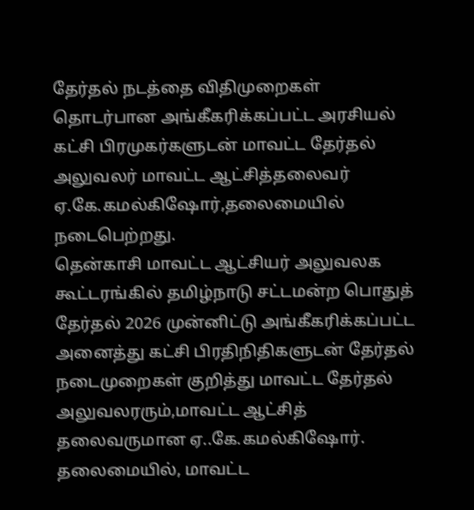தேர்தல் நடத்தை விதிமுறைகள் தொடர்பான அங்கீகரிக்கப்பட்ட அரசியல்
கட்சி பிரமுகர்களுடன் மாவட்ட தேர்தல் அலுவலர் மாவட்ட ஆட்சித்தலைவர் ஏ.கே.கமல்கிஷோர்,தலைமையில் நடைபெற்றது.
தென்காசி மாவட்ட ஆட்சியர் அலுவலக கூட்டரங்கில் தமிழ்நாடு சட்டமன்ற பொதுத் தேர்தல் 2026 முன்னிட்டு அங்கீகரிக்கப்பட்ட அனைத்து கட்சி பிரதிநிதிகளுடன் தேர்தல் நடைமுறைகள் குறித்து மாவட்ட தேர்தல் அலுவலரரும்,மாவட்ட ஆட்சித் தலைவருமான ஏ..கே.கமல்கிஷோர். தலைமையில், மாவட்ட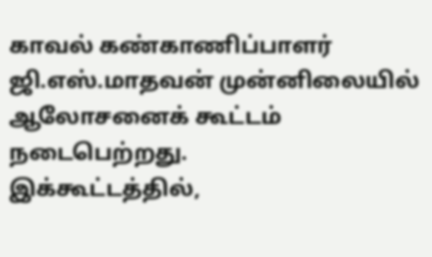காவல் கண்காணிப்பாளர் ஜி.எஸ்.மாதவன் முன்னிலையில் ஆலோசனைக் கூட்டம் நடைபெற்றது.
இக்கூட்டத்தில்,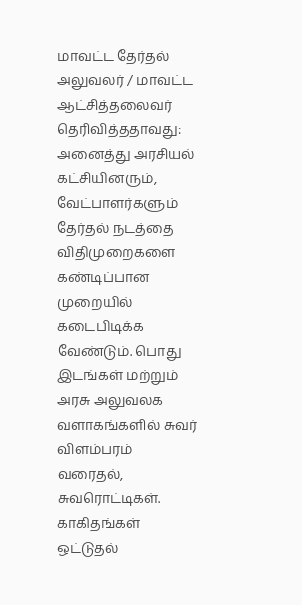மாவட்ட தேர்தல் அலுவலர் / மாவட்ட ஆட்சித்தலைவர்
தெரிவித்ததாவது:
அனைத்து அரசியல் கட்சியினரும், வேட்பாளர்களும் தேர்தல் நடத்தை விதிமுறைகளை கண்டிப்பான முறையில் கடைபிடிக்க வேண்டும். பொது இடங்கள் மற்றும் அரசு அலுவலக வளாகங்களில் சுவர் விளம்பரம் வரைதல், சுவரொட்டிகள். காகிதங்கள் ஒட்டுதல்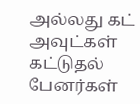அல்லது கட் அவுட்கள் கட்டுதல் பேனர்கள்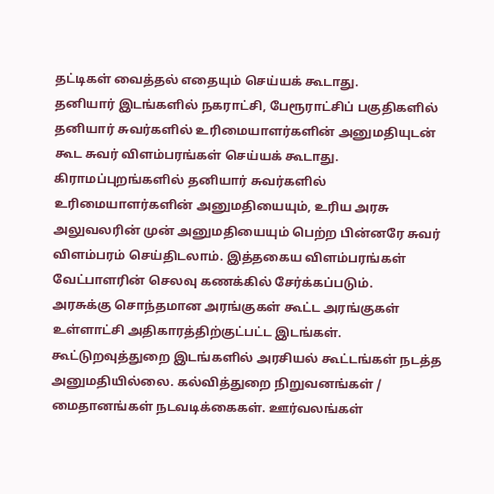தட்டிகள் வைத்தல் எதையும் செய்யக் கூடாது.
தனியார் இடங்களில் நகராட்சி, பேரூராட்சிப் பகுதிகளில் தனியார் சுவர்களில் உரிமையாளர்களின் அனுமதியுடன் கூட சுவர் விளம்பரங்கள் செய்யக் கூடாது. கிராமப்புறங்களில் தனியார் சுவர்களில் உரிமையாளர்களின் அனுமதியையும், உரிய அரசு அலுவலரின் முன் அனுமதியையும் பெற்ற பின்னரே சுவர் விளம்பரம் செய்திடலாம். இத்தகைய விளம்பரங்கள் வேட்பாளரின் செலவு கணக்கில் சேர்க்கப்படும்.
அரசுக்கு சொந்தமான அரங்குகள் கூட்ட அரங்குகள் உள்ளாட்சி அதிகாரத்திற்குட்பட்ட இடங்கள். கூட்டுறவுத்துறை இடங்களில் அரசியல் கூட்டங்கள் நடத்த அனுமதியில்லை. கல்வித்துறை நிறுவனங்கள் / மைதானங்கள் நடவடிக்கைகள். ஊர்வலங்கள்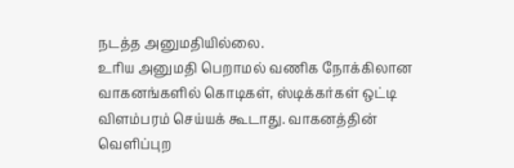நடத்த அனுமதியில்லை.
உரிய அனுமதி பெறாமல் வணிக நோக்கிலான வாகனங்களில் கொடிகள், ஸ்டிக்கர்கள் ஒட்டி விளம்பரம் செய்யக் கூடாது. வாகனத்தின் வெளிப்புற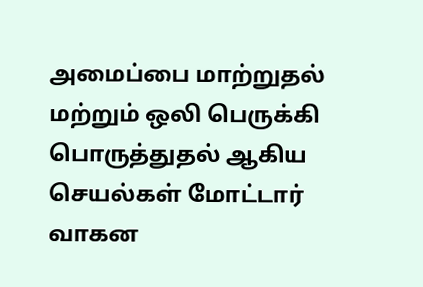அமைப்பை மாற்றுதல் மற்றும் ஒலி பெருக்கி பொருத்துதல் ஆகிய செயல்கள் மோட்டார் வாகன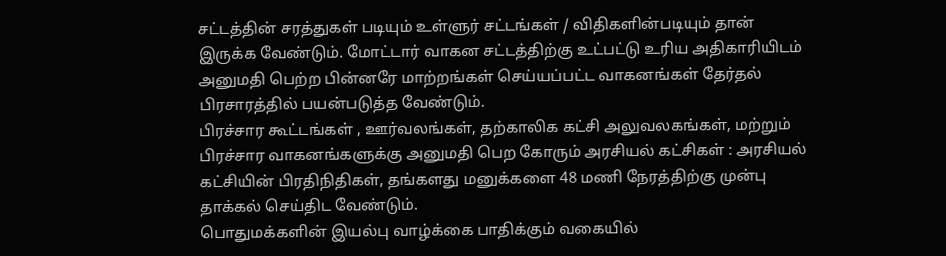சட்டத்தின் சரத்துகள் படியும் உள்ளுர் சட்டங்கள் / விதிகளின்படியும் தான் இருக்க வேண்டும். மோட்டார் வாகன சட்டத்திற்கு உட்பட்டு உரிய அதிகாரியிடம் அனுமதி பெற்ற பின்னரே மாற்றங்கள் செய்யப்பட்ட வாகனங்கள் தேர்தல் பிரசாரத்தில் பயன்படுத்த வேண்டும்.
பிரச்சார கூட்டங்கள் , ஊர்வலங்கள், தற்காலிக கட்சி அலுவலகங்கள், மற்றும் பிரச்சார வாகனங்களுக்கு அனுமதி பெற கோரும் அரசியல் கட்சிகள் : அரசியல் கட்சியின் பிரதிநிதிகள், தங்களது மனுக்களை 48 மணி நேரத்திற்கு முன்பு தாக்கல் செய்திட வேண்டும்.
பொதுமக்களின் இயல்பு வாழ்க்கை பாதிக்கும் வகையில்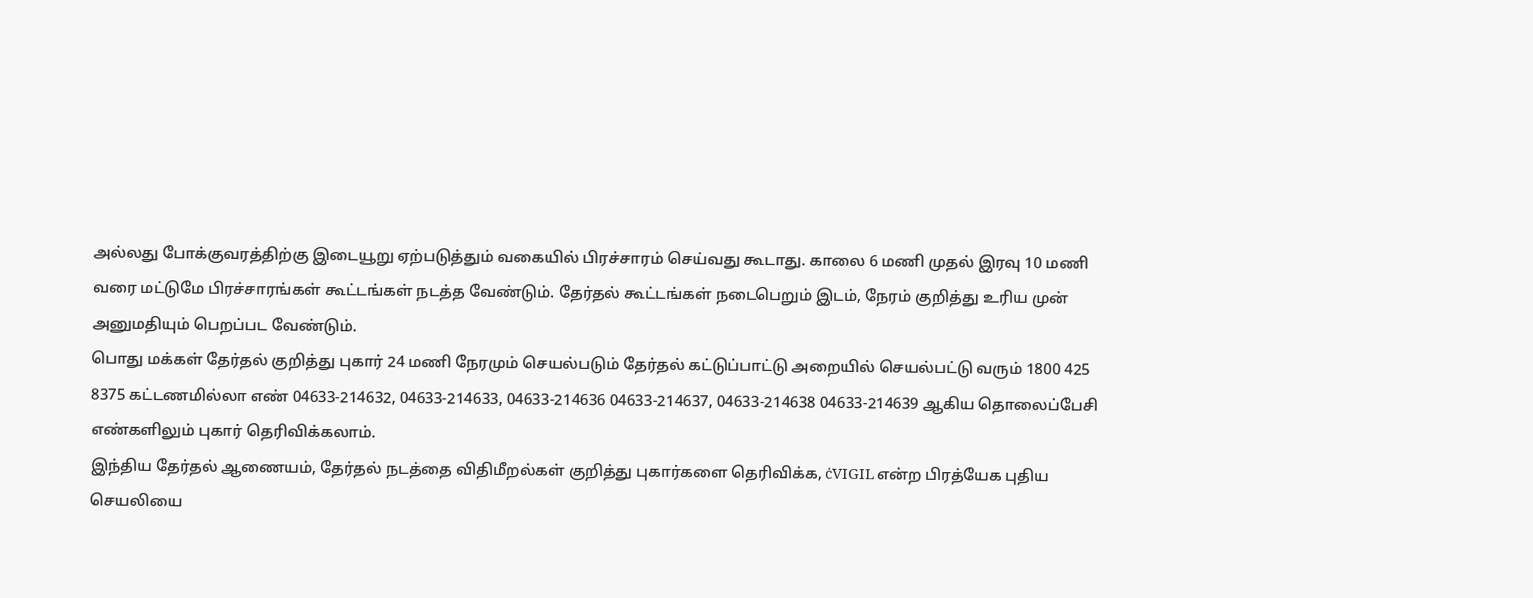அல்லது போக்குவரத்திற்கு இடையூறு ஏற்படுத்தும் வகையில் பிரச்சாரம் செய்வது கூடாது. காலை 6 மணி முதல் இரவு 10 மணி வரை மட்டுமே பிரச்சாரங்கள் கூட்டங்கள் நடத்த வேண்டும். தேர்தல் கூட்டங்கள் நடைபெறும் இடம், நேரம் குறித்து உரிய முன் அனுமதியும் பெறப்பட வேண்டும்.
பொது மக்கள் தேர்தல் குறித்து புகார் 24 மணி நேரமும் செயல்படும் தேர்தல் கட்டுப்பாட்டு அறையில் செயல்பட்டு வரும் 1800 425 8375 கட்டணமில்லா எண் 04633-214632, 04633-214633, 04633-214636 04633-214637, 04633-214638 04633-214639 ஆகிய தொலைப்பேசி எண்களிலும் புகார் தெரிவிக்கலாம்.
இந்திய தேர்தல் ஆணையம், தேர்தல் நடத்தை விதிமீறல்கள் குறித்து புகார்களை தெரிவிக்க, ċVIGIL என்ற பிரத்யேக புதிய செயலியை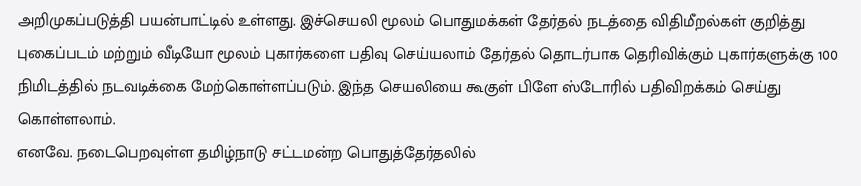அறிமுகப்படுத்தி பயன்பாட்டில் உள்ளது. இச்செயலி மூலம் பொதுமக்கள் தேர்தல் நடத்தை விதிமீறல்கள் குறித்து புகைப்படம் மற்றும் வீடியோ மூலம் புகார்களை பதிவு செய்யலாம் தேர்தல் தொடர்பாக தெரிவிக்கும் புகார்களுக்கு 100 நிமிடத்தில் நடவடிக்கை மேற்கொள்ளப்படும். இந்த செயலியை கூகுள் பிளே ஸ்டோரில் பதிவிறக்கம் செய்து கொள்ளலாம்.
எனவே. நடைபெறவுள்ள தமிழ்நாடு சட்டமன்ற பொதுத்தேர்தலில்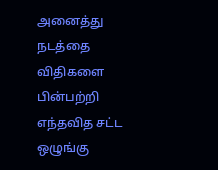அனைத்து நடத்தை விதிகளை பின்பற்றி எந்தவித சட்ட ஒழுங்கு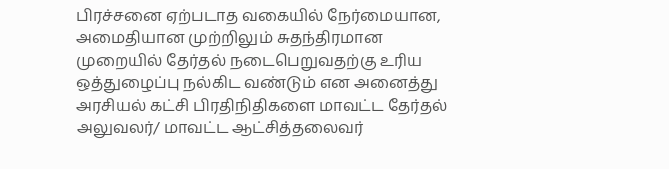பிரச்சனை ஏற்படாத வகையில் நேர்மையான, அமைதியான முற்றிலும் சுதந்திரமான முறையில் தேர்தல் நடைபெறுவதற்கு உரிய ஒத்துழைப்பு நல்கிட வண்டும் என அனைத்து அரசியல் கட்சி பிரதிநிதிகளை மாவட்ட தேர்தல் அலுவலர்/ மாவட்ட ஆட்சித்தலைவர்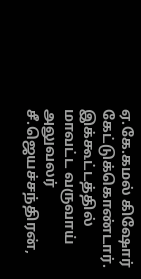ஏ.கே.கமல் கிஷோர் கேட்டுக்கொண்டார்.
இக்கூட்டத்தில் மாவட்ட வருவாய் அலுவலர் சீ.ஜெயச்சந்திரன்,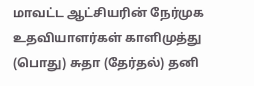மாவட்ட ஆட்சியரின் நேர்முக உதவியாளர்கள் காளிமுத்து (பொது) சுதா (தேர்தல்) தனி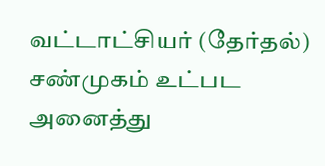வட்டாட்சியர் (தேர்தல்) சண்முகம் உட்பட அனைத்து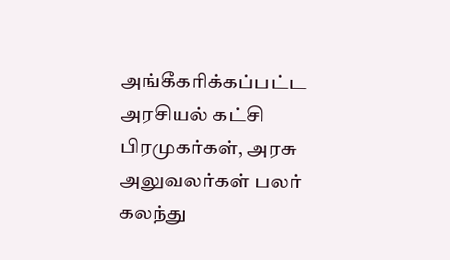அங்கீகரிக்கப்பட்ட அரசியல் கட்சி பிரமுகர்கள், அரசு அலுவலர்கள் பலர் கலந்து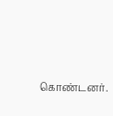கொண்டனர்.